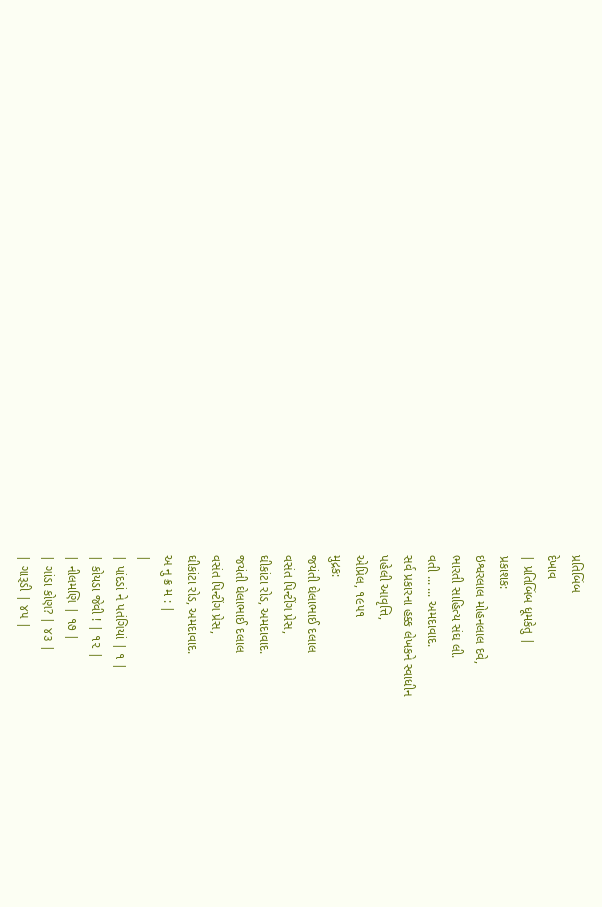પ્રતિબિંબ
દેખાવ
| પ્રતિબિંબ ધૂમકેતુ |
પ્રકાશક:
ઇશ્વરલાલ મોહનલાલ દવે,
ભારતી સાહિત્ય સંઘ લી.
વતી ... ... અમદાવાદ.
સર્વ પ્રકારના હક્ક લેખકને સ્વાધીન
પહેલી આવૃત્તિ,
એપ્રિલ, ૧૯૫૧
મુદ્રક:
જયંતી ઘેલાભાઈ દલાલ
વસંત પિન્ટીંગ પ્રેસ,
ઘીકાંટા રોડ, અમદાવાદ.
જયંતી ઘેલાભાઈ દલાલ
વસંત પિન્ટીંગ પ્રેસ,
ઘીકાંટા રોડ, અમદાવાદ.
અ નુ ક્ર મ : |
|
| પાંદડાં ને પતંગિયાં | ૧ |
| કોયડા જેવી ! | ૧૨ |
| નીલમણિ | ૧૭ |
| ગાંડા કોણ? | ૪૩ |
| ગારૂડી | ૪૫ |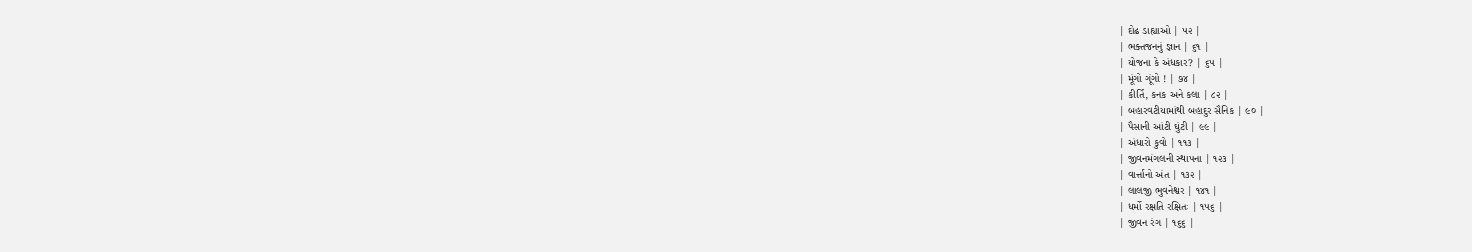| દોઢ ડાહ્યાઓ | ૫૨ |
| ભક્તજનનું જ્ઞાન | ૬૧ |
| યોજના કે અંધકાર? | ૬૫ |
| મૂંગો ગૂંગો ! | ૭૪ |
| કીર્તિ, કનક અને કલા | ૮૨ |
| બહારવટીયામાંથી બહાદુર સૈનિક | ૯૦ |
| પૈસાની આંટી ઘુંટી | ૯૯ |
| અંધારો કુવો | ૧૧૩ |
| જીવનમંગલની સ્થાપના | ૧૨૩ |
| વાર્ત્તાનો અંત | ૧૩૨ |
| લાલજી ભુવનેશ્વર | ૧૪૧ |
| ધર્મો રક્ષતિ રક્ષિતઃ | ૧૫૬ |
| જીવન રંગ | ૧૬૬ |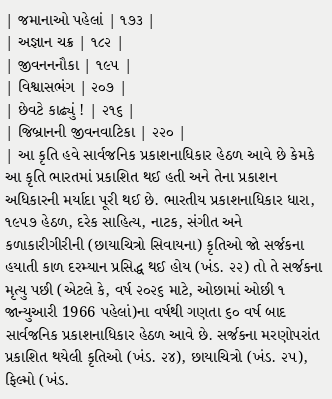| જમાનાઓ પહેલાં | ૧૭૩ |
| અજ્ઞાન ચક્ર | ૧૮૨ |
| જીવનનનૌકા | ૧૯૫ |
| વિશ્વાસભંગ | ૨૦૭ |
| છેવટે કાઢ્યું ! | ૨૧૬ |
| જિબ્રાનની જીવનવાટિકા | ૨૨૦ |
| આ કૃતિ હવે સાર્વજનિક પ્રકાશનાધિકાર હેઠળ આવે છે કેમકે આ કૃતિ ભારતમાં પ્રકાશિત થઈ હતી અને તેના પ્રકાશન અધિકારની મર્યાદા પૂરી થઈ છે. ભારતીય પ્રકાશનાધિકાર ધારા, ૧૯૫૭ હેઠળ, દરેક સાહિત્ય, નાટક, સંગીત અને કળાકારીગીરીની (છાયાચિત્રો સિવાયના) કૃતિઓ જો સર્જકના હયાતી કાળ દરમ્યાન પ્રસિદ્ધ થઈ હોય (ખંડ. ૨૨) તો તે સર્જકના મૃત્યુ પછી (એટલે કે, વર્ષ ૨૦૨૬ માટે, ઓછામાં ઓછી ૧ જાન્યુઆરી 1966 પહેલાં)ના વર્ષથી ગણતા ૬૦ વર્ષ બાદ સાર્વજનિક પ્રકાશનાધિકાર હેઠળ આવે છે. સર્જકના મરણોપરાંત પ્રકાશિત થયેલી કૃતિઓ (ખંડ. ૨૪), છાયાચિત્રો (ખંડ. ૨૫), ફિલ્મો (ખંડ.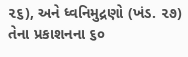૨૬), અને ધ્વનિમુદ્રણો (ખંડ. ૨૭) તેના પ્રકાશનના ૬૦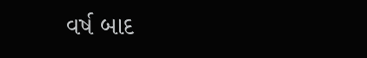વર્ષ બાદ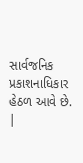સાર્વજનિક પ્રકાશનાધિકાર હેઠળ આવે છે. |